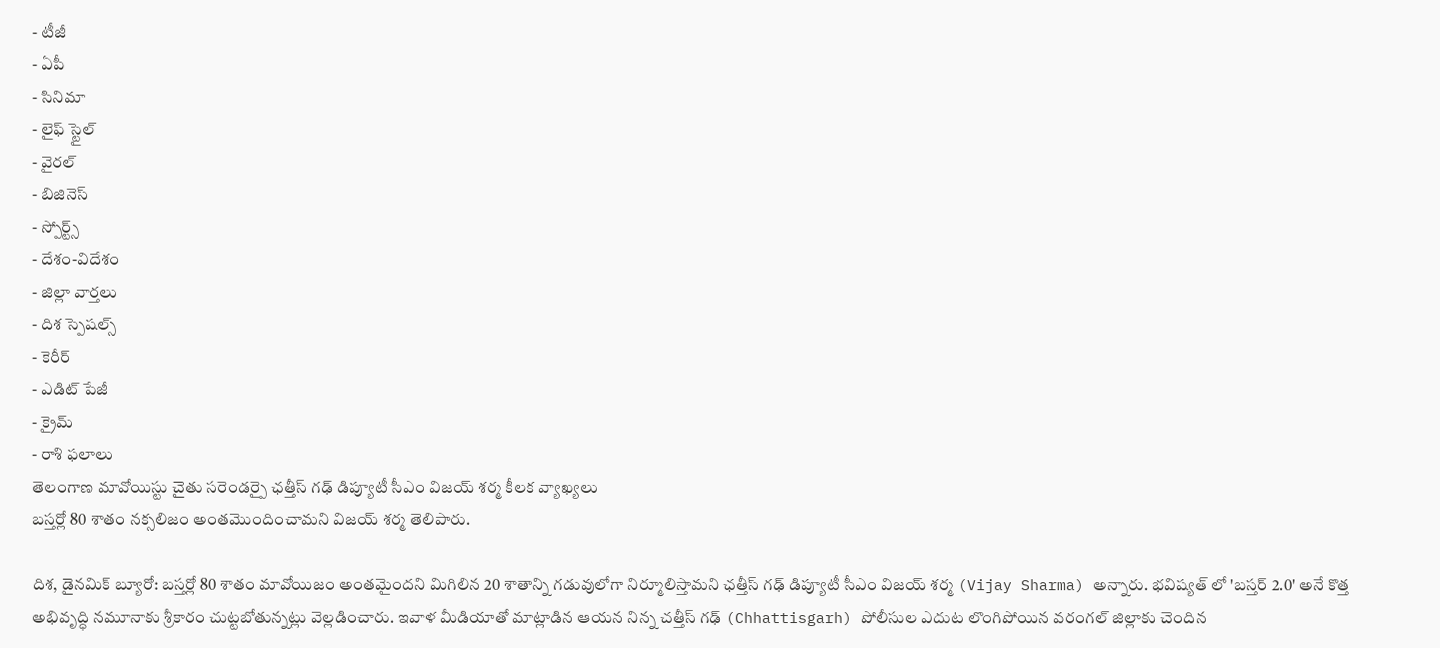- టీజీ
- ఏపీ
- సినిమా
- లైఫ్ స్టైల్
- వైరల్
- బిజినెస్
- స్పోర్ట్స్
- దేశం-విదేశం
- జిల్లా వార్తలు
- దిశ స్పెషల్స్
- కెరీర్
- ఎడిట్ పేజీ
- క్రైమ్
- రాశి ఫలాలు
తెలంగాణ మావోయిస్టు చైతు సరెండర్పై ఛత్తీస్ గఢ్ డిప్యూటీ సీఎం విజయ్ శర్మ కీలక వ్యాఖ్యలు
బస్తర్లో 80 శాతం నక్సలిజం అంతమొందించామని విజయ్ శర్మ తెలిపారు.

దిశ, డైనమిక్ బ్యూరో: బస్తర్లో 80 శాతం మావోయిజం అంతమైందని మిగిలిన 20 శాతాన్ని గడువులోగా నిర్మూలిస్తామని ఛత్తీస్ గఢ్ డిప్యూటీ సీఎం విజయ్ శర్మ (Vijay Sharma) అన్నారు. భవిష్యత్ లో 'బస్తర్ 2.0' అనే కొత్త అభివృద్ధి నమూనాకు శ్రీకారం చుట్టబోతున్నట్లు వెల్లడించారు. ఇవాళ మీడియాతో మాట్లాడిన ఆయన నిన్న చత్తీస్ గఢ్ (Chhattisgarh) పోలీసుల ఎదుట లొంగిపోయిన వరంగల్ జిల్లాకు చెందిన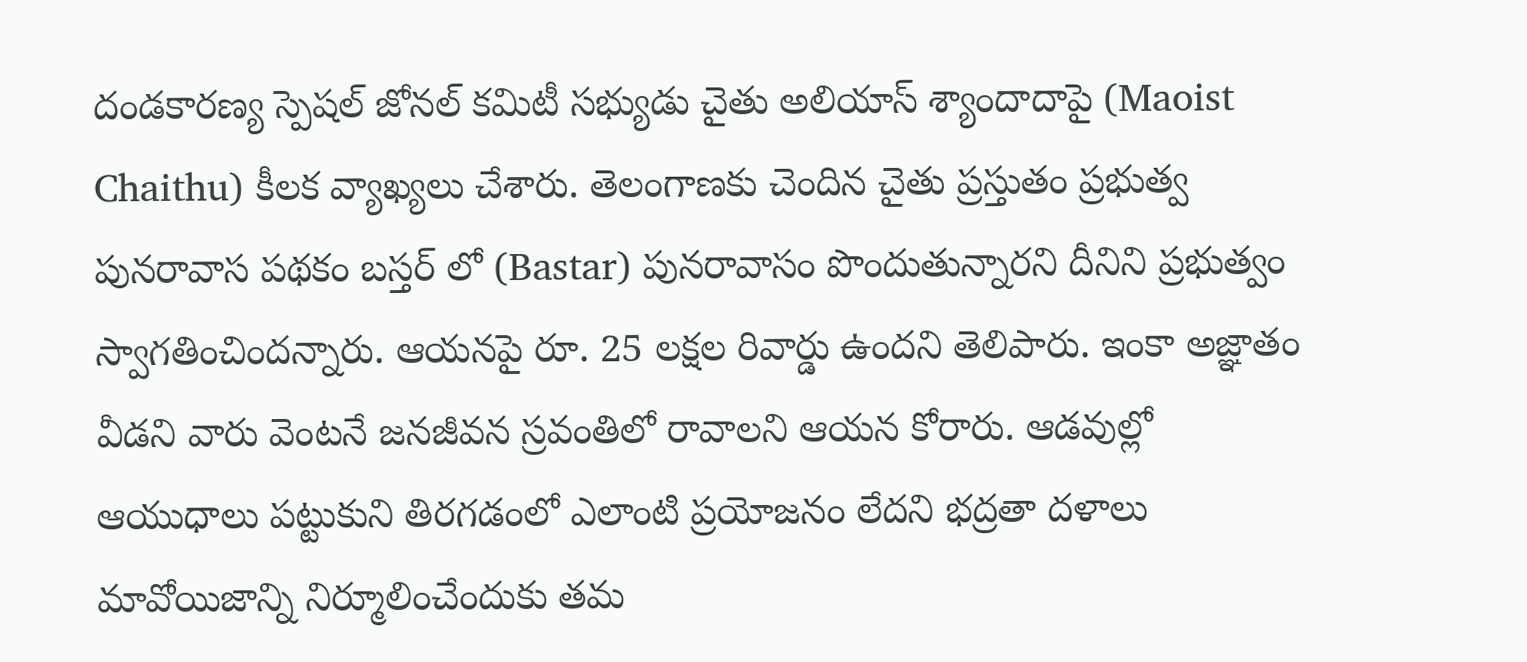దండకారణ్య స్పెషల్ జోనల్ కమిటీ సభ్యుడు చైతు అలియాస్ శ్యాందాదాపై (Maoist Chaithu) కీలక వ్యాఖ్యలు చేశారు. తెలంగాణకు చెందిన చైతు ప్రస్తుతం ప్రభుత్వ పునరావాస పథకం బస్తర్ లో (Bastar) పునరావాసం పొందుతున్నారని దీనిని ప్రభుత్వం స్వాగతించిందన్నారు. ఆయనపై రూ. 25 లక్షల రివార్డు ఉందని తెలిపారు. ఇంకా అజ్ఞాతం వీడని వారు వెంటనే జనజీవన స్రవంతిలో రావాలని ఆయన కోరారు. ఆడవుల్లో ఆయుధాలు పట్టుకుని తిరగడంలో ఎలాంటి ప్రయోజనం లేదని భద్రతా దళాలు మావోయిజాన్ని నిర్మూలించేందుకు తమ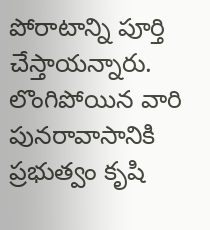పోరాటాన్ని పూర్తి చేస్తాయన్నారు. లొంగిపోయిన వారి పునరావాసానికి ప్రభుత్వం కృషి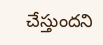చేస్తుందని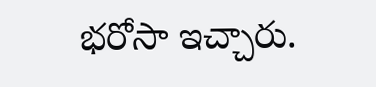భరోసా ఇచ్చారు.